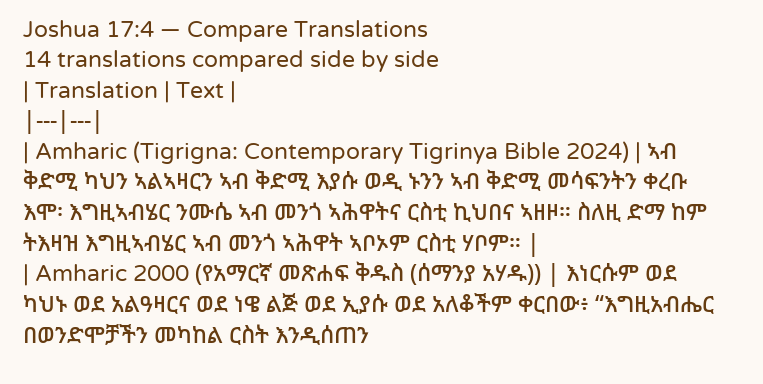Joshua 17:4 — Compare Translations
14 translations compared side by side
| Translation | Text |
|---|---|
| Amharic (Tigrigna: Contemporary Tigrinya Bible 2024) | ኣብ ቅድሚ ካህን ኣልኣዛርን ኣብ ቅድሚ እያሱ ወዲ ኑንን ኣብ ቅድሚ መሳፍንትን ቀረቡ እሞ፡ እግዚኣብሄር ንሙሴ ኣብ መንጎ ኣሕዋትና ርስቲ ኪህበና ኣዘዞ። ስለዚ ድማ ከም ትእዛዝ እግዚኣብሄር ኣብ መንጎ ኣሕዋት ኣቦኦም ርስቲ ሃቦም። |
| Amharic 2000 (የአማርኛ መጽሐፍ ቅዱስ (ሰማንያ አሃዱ)) | እነርሱም ወደ ካህኑ ወደ አልዓዛርና ወደ ነዌ ልጅ ወደ ኢያሱ ወደ አለቆችም ቀርበው፥ “እግዚአብሔር በወንድሞቻችን መካከል ርስት እንዲሰጠን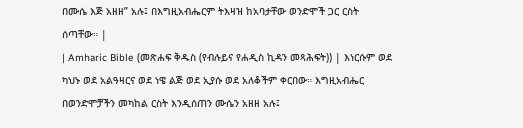በሙሴ እጅ አዘዘ” አሉ፤ በእግዚአብሔርም ትእዛዝ ከአባታቸው ወንድሞች ጋር ርስት ሰጣቸው። |
| Amharic Bible (መጽሐፍ ቅዱስ (የብሉይና የሐዲስ ኪዳን መጻሕፍት)) | እነርሱም ወደ ካህኑ ወደ አልዓዛርና ወደ ነዌ ልጅ ወደ ኢያሱ ወደ አለቆችም ቀርበው። እግዚአብሔር በወንድሞቻችን መካከል ርስት እንዲሰጠን ሙሴን አዘዘ አሉ፤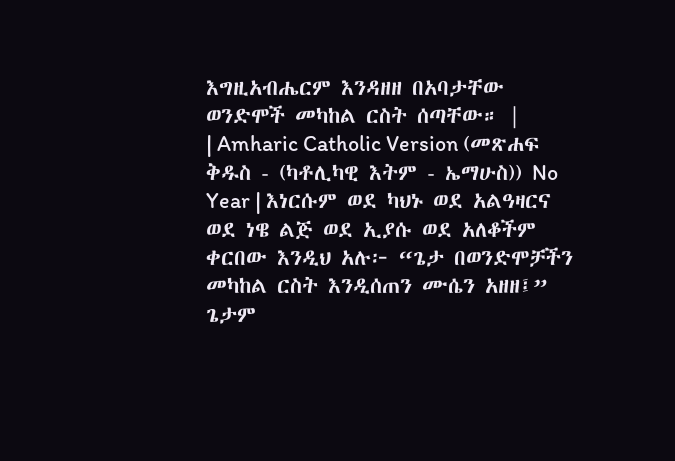እግዚአብሔርም እንዳዘዘ በአባታቸው ወንድሞች መካከል ርስት ሰጣቸው። |
| Amharic Catholic Version (መጽሐፍ ቅዱስ - (ካቶሊካዊ እትም - ኤማሁስ)) No Year | እነርሱም ወደ ካህኑ ወደ አልዓዛርና ወደ ነዌ ልጅ ወደ ኢያሱ ወደ አለቆችም ቀርበው እንዲህ አሉ፦ “ጌታ በወንድሞቻችን መካከል ርስት እንዲሰጠን ሙሴን አዘዘ፤” ጌታም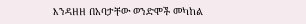እንዳዘዘ በአባታቸው ወንድሞች መካከል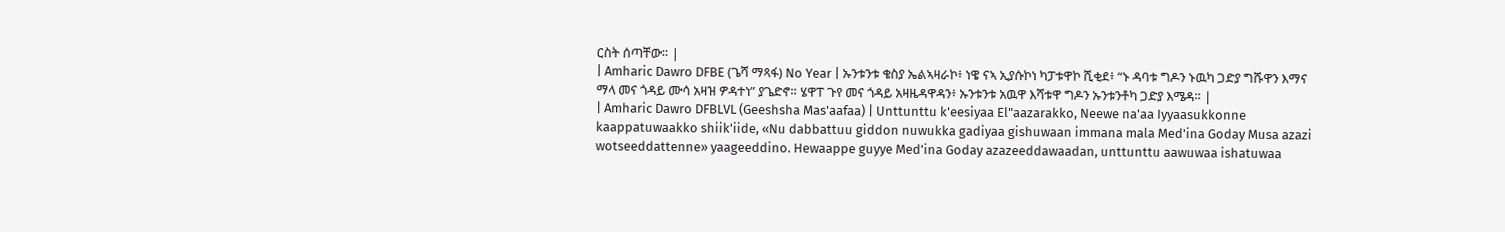ርስት ሰጣቸው። |
| Amharic Dawro DFBE (ጌሻ ማጻፋ) No Year | ኡንቱንቱ ቄስያ ኤልኣዛራኮ፥ ነዌ ናኣ ኢያሱኮነ ካፓቱዋኮ ሺቂደ፥ “ኑ ዳባቱ ግዶን ኑዉካ ጋድያ ግሹዋን እማና ማላ መና ጎዳይ ሙሳ አዛዝ ዎዳተነ” ያጌድኖ። ሄዋፐ ጉየ መና ጎዳይ አዛዜዳዋዳን፥ ኡንቱንቱ አዉዋ እሻቱዋ ግዶን ኡንቱንቶካ ጋድያ እሜዳ። |
| Amharic Dawro DFBLVL (Geeshsha Mas'aafaa) | Unttunttu k'eesiyaa El"aazarakko, Neewe na'aa Iyyaasukkonne kaappatuwaakko shiik'iide, «Nu dabbattuu giddon nuwukka gadiyaa gishuwaan immana mala Med'ina Goday Musa azazi wotseeddattenne» yaageeddino. Hewaappe guyye Med'ina Goday azazeeddawaadan, unttunttu aawuwaa ishatuwaa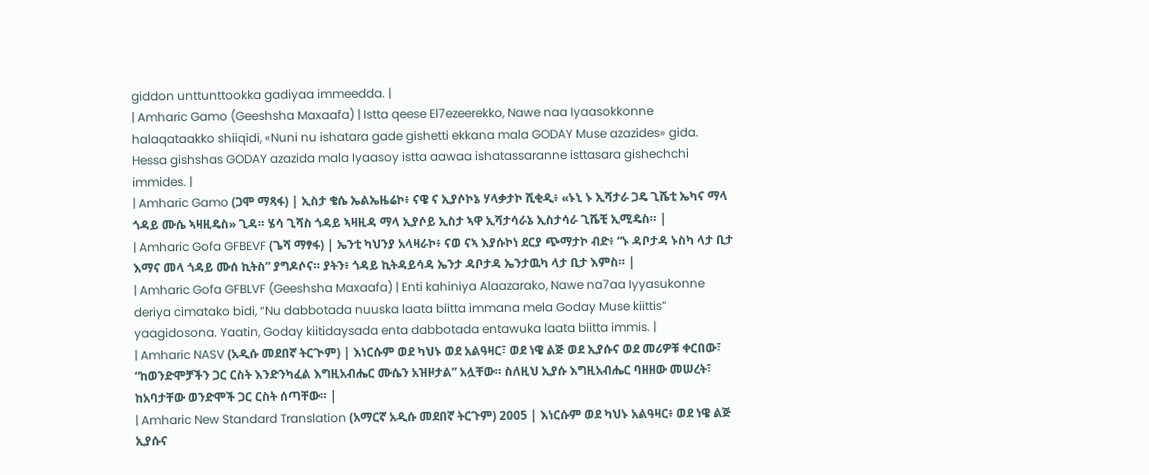giddon unttunttookka gadiyaa immeedda. |
| Amharic Gamo (Geeshsha Maxaafa) | Istta qeese El7ezeerekko, Nawe naa Iyaasokkonne halaqataakko shiiqidi, «Nuni nu ishatara gade gishetti ekkana mala GODAY Muse azazides» gida. Hessa gishshas GODAY azazida mala Iyaasoy istta aawaa ishatassaranne isttasara gishechchi immides. |
| Amharic Gamo (ጋሞ ማጻፋ) | ኢስታ ቄሴ ኤልኤዜሬኮ፥ ናዌ ና ኢያሶኮኔ ሃላቃታኮ ሺቂዲ፥ «ኑኒ ኑ ኢሻታራ ጋዴ ጊሼቲ ኤካና ማላ ጎዳይ ሙሴ ኣዛዚዴስ» ጊዳ። ሄሳ ጊሻስ ጎዳይ ኣዛዚዳ ማላ ኢያሶይ ኢስታ ኣዋ ኢሻታሳራኔ ኢስታሳራ ጊሼቺ ኢሚዴስ። |
| Amharic Gofa GFBEVF (ጌሻ ማፃፋ) | ኤንቲ ካህንያ አላዛራኮ፥ ናወ ናኣ እያሱኮነ ደርያ ጭማታኮ ብድ፥ “ኑ ዳቦታዳ ኑስካ ላታ ቢታ እማና መላ ጎዳይ ሙሰ ኪትስ” ያግዶሶና። ያትን፥ ጎዳይ ኪትዳይሳዳ ኤንታ ዳቦታዳ ኤንታዉካ ላታ ቢታ እምስ። |
| Amharic Gofa GFBLVF (Geeshsha Maxaafa) | Enti kahiniya Alaazarako, Nawe na7aa Iyyasukonne deriya cimatako bidi, “Nu dabbotada nuuska laata biitta immana mela Goday Muse kiittis” yaagidosona. Yaatin, Goday kiitidaysada enta dabbotada entawuka laata biitta immis. |
| Amharic NASV (አዲሱ መደበኛ ትርጒም) | እነርሱም ወደ ካህኑ ወደ አልዓዛር፣ ወደ ነዌ ልጅ ወደ ኢያሱና ወደ መሪዎቹ ቀርበው፣ “ከወንድሞቻችን ጋር ርስት እንድንካፈል እግዚአብሔር ሙሴን አዝዞታል” አሏቸው። ስለዚህ ኢያሱ እግዚአብሔር ባዘዘው መሠረት፣ ከአባታቸው ወንድሞች ጋር ርስት ሰጣቸው። |
| Amharic New Standard Translation (አማርኛ አዲሱ መደበኛ ትርጉም) 2005 | እነርሱም ወደ ካህኑ አልዓዛር፥ ወደ ነዌ ልጅ ኢያሱና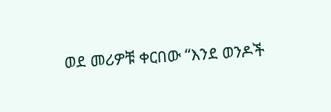ወደ መሪዎቹ ቀርበው “እንደ ወንዶች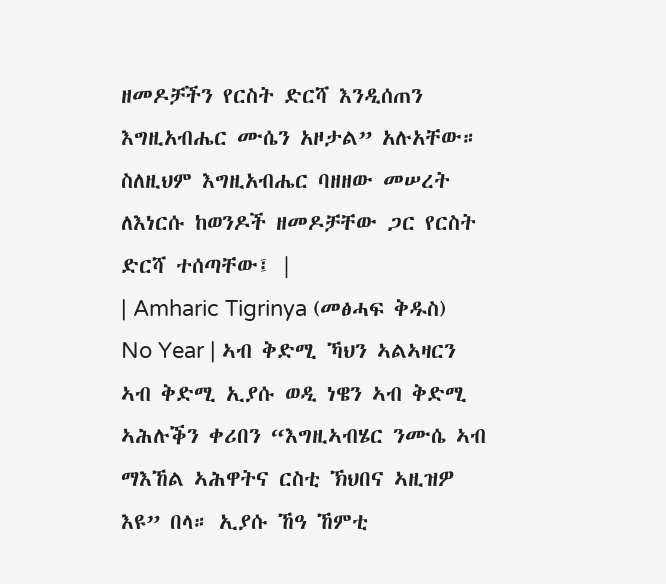ዘመዶቻችን የርስት ድርሻ እንዲሰጠን እግዚአብሔር ሙሴን አዞታል” አሉአቸው። ስለዚህም እግዚአብሔር ባዘዘው መሠረት ለእነርሱ ከወንዶች ዘመዶቻቸው ጋር የርስት ድርሻ ተሰጣቸው፤ |
| Amharic Tigrinya (መፅሓፍ ቅዱስ) No Year | ኣብ ቅድሚ ኻህን ኣልኣዛርን ኣብ ቅድሚ ኢያሱ ወዲ ነዌን ኣብ ቅድሚ ኣሕሉቕን ቀሪበን “እግዚኣብሄር ንሙሴ ኣብ ማእኸል ኣሕዋትና ርስቲ ኽህበና ኣዚዝዎ እዩ” በላ። ኢያሱ ኸዓ ኸምቲ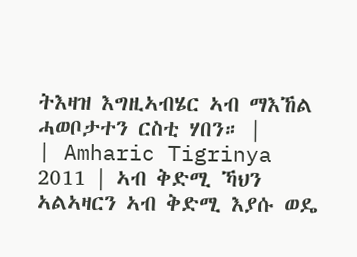ትእዛዝ እግዚኣብሄር ኣብ ማእኸል ሓወቦታተን ርስቲ ሃበን። |
| Amharic Tigrinya 2011 | ኣብ ቅድሚ ኻህን ኣልኣዛርን ኣብ ቅድሚ እያሱ ወዴ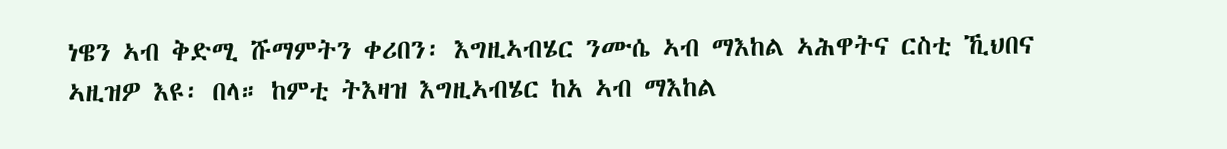ነዌን ኣብ ቅድሚ ሹማምትን ቀሪበን፡ እግዚኣብሄር ንሙሴ ኣብ ማእከል ኣሕዋትና ርስቲ ኺህበና ኣዚዝዎ እዩ፡ በላ። ከምቲ ትእዛዝ እግዚኣብሄር ከአ ኣብ ማእከል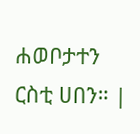ሐወቦታተን ርስቲ ሀበን። |